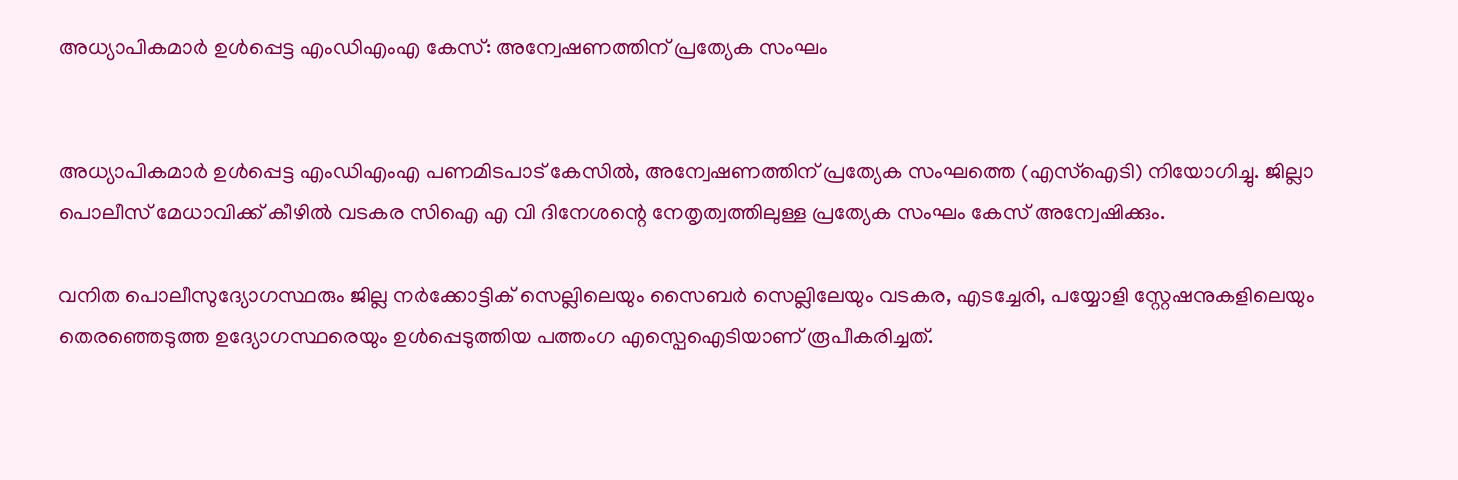അധ്യാപികമാർ ഉൾപ്പെട്ട എംഡിഎംഎ കേസ്: അന്വേഷണത്തിന് പ്രത്യേക സംഘം


അധ്യാപികമാർ ഉൾപ്പെട്ട എംഡിഎംഎ പണമിടപാട് കേസിൽ, അന്വേഷണത്തിന് പ്രത്യേക സംഘത്തെ (എസ്ഐടി) നിയോഗിച്ചു. ജില്ലാ പൊലീസ് മേധാവിക്ക് കീഴിൽ വടകര സിഐ എ വി ദിനേശന്റെ നേതൃത്വത്തിലുള്ള പ്രത്യേക സംഘം കേസ് അന്വേഷിക്കും.

വനിത പൊലീസുദ്യോഗസ്ഥരും ജില്ല നർക്കോട്ടിക് സെല്ലിലെയും സൈബർ സെല്ലിലേയും വടകര, എടച്ചേരി, പയ്യോളി സ്റ്റേഷനുകളിലെയും തെരഞ്ഞെടുത്ത ഉദ്യോഗസ്ഥരെയും ഉൾപ്പെടുത്തിയ പത്തംഗ എസ്പെഐടിയാണ് രൂപീകരിച്ചത്.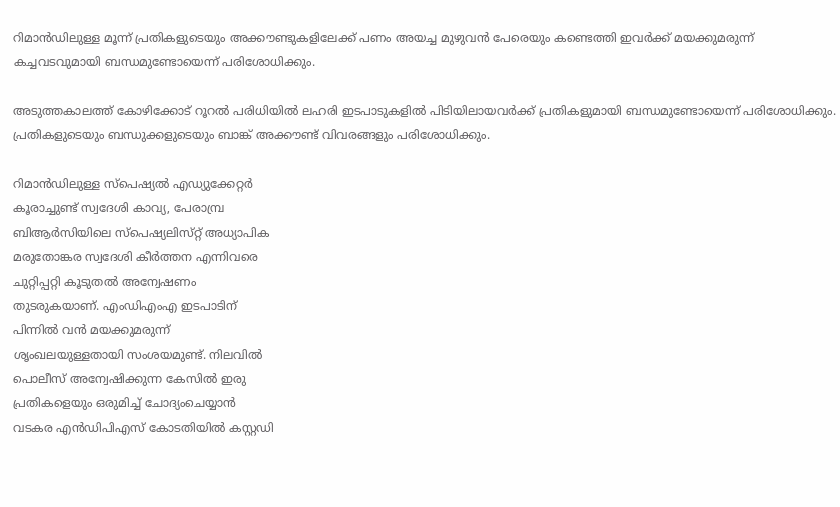റിമാൻഡിലുള്ള മൂന്ന് പ്രതികളുടെയും അക്കൗണ്ടുകളിലേക്ക് പണം അയച്ച മുഴുവൻ പേരെയും കണ്ടെത്തി ഇവർക്ക് മയക്കുമരുന്ന് കച്ചവടവുമായി ബന്ധമുണ്ടോയെന്ന് പരിശോധിക്കും.

അടുത്തകാലത്ത് കോഴിക്കോട് റൂറൽ പരിധിയിൽ ലഹരി ഇടപാടുകളിൽ പിടിയിലായവർക്ക് പ്രതികളുമായി ബന്ധമുണ്ടോയെന്ന് പരിശോധിക്കും. പ്രതികളുടെയും ബന്ധുക്കളുടെയും ബാങ്ക് അക്കൗണ്ട് വിവരങ്ങളും പരിശോധിക്കും.

റിമാൻഡിലുള്ള സ്പെഷ്യൽ എഡ്യുക്കേറ്റർ
കൂരാച്ചുണ്ട് സ്വദേശി കാവ്യ, പേരാമ്പ്ര
ബിആർസിയിലെ സ്പെഷ്യലിസ്‌റ്റ് അധ്യാപിക
മരുതോങ്കര സ്വദേശി കീർത്തന എന്നിവരെ
ചുറ്റിപ്പറ്റി കൂടുതൽ അന്വേഷണം
തുടരുകയാണ്. എംഡിഎംഎ ഇടപാടിന്
പിന്നിൽ വൻ മയക്കുമരുന്ന്
ശൃംഖലയുള്ളതായി സംശയമുണ്ട്. നിലവിൽ
പൊലീസ് അന്വേഷിക്കുന്ന കേസിൽ ഇരു
പ്രതികളെയും ഒരുമിച്ച് ചോദ്യംചെയ്യാൻ
വടകര എൻഡിപിഎസ് കോടതിയിൽ കസ്റ്റഡി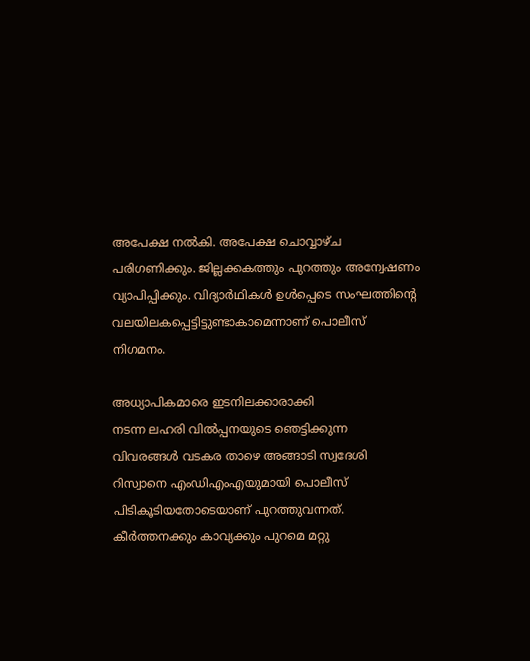അപേക്ഷ നൽകി. അപേക്ഷ ചൊവ്വാഴ്ച പരിഗണിക്കും. ജില്ലക്കകത്തും പുറത്തും അന്വേഷണം വ്യാപിപ്പിക്കും. വിദ്യാർഥികൾ ഉൾപ്പെടെ സംഘത്തിന്റെ
വലയിലകപ്പെട്ടിട്ടുണ്ടാകാമെന്നാണ് പൊലീസ്
നിഗമനം.

അധ്യാപികമാരെ ഇടനിലക്കാരാക്കി
നടന്ന ലഹരി വിൽപ്പനയുടെ ഞെട്ടിക്കുന്ന
വിവരങ്ങൾ വടകര താഴെ അങ്ങാടി സ്വദേശി
റിസ്വാനെ എംഡിഎംഎയുമായി പൊലീസ്
പിടികൂടിയതോടെയാണ് പുറത്തുവന്നത്.
കീർത്തനക്കും കാവ്യക്കും പുറമെ മറ്റു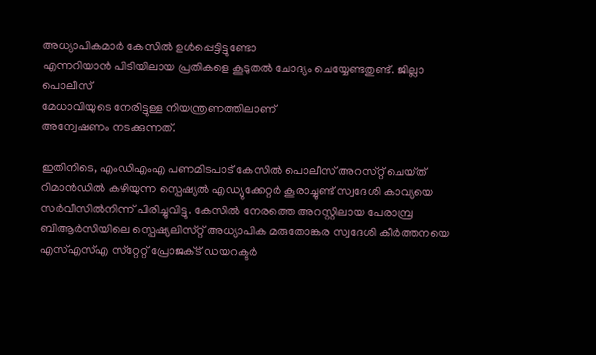അധ്യാപികമാർ കേസിൽ ഉൾപ്പെട്ടിട്ടുണ്ടോ
എന്നറിയാൻ പിടിയിലായ പ്രതികളെ കൂടുതൽ ചോദ്യം ചെയ്യേണ്ടതുണ്ട്. ജില്ലാ പൊലീസ്
മേധാവിയുടെ നേരിട്ടുള്ള നിയന്ത്രണത്തിലാണ്
അന്വേഷണം നടക്കുന്നത്.

ഇതിനിടെ, എംഡിഎംഎ പണമിടപാട് കേസിൽ പൊലീസ് അറസ്‌റ്റ് ചെയ്‌ത്‌ റിമാൻഡിൽ കഴിയുന്ന സ്പെഷ്യൽ എഡ്യുക്കേറ്റർ കൂരാച്ചുണ്ട് സ്വദേശി കാവ്യയെ സർവീസിൽനിന്ന് പിരിച്ചുവിട്ടു. കേസിൽ നേരത്തെ അറസ്റ്റിലായ പേരാമ്പ്ര ബിആർസിയിലെ സ്പെഷ്യലിസ്‌റ്റ് അധ്യാപിക മരുതോങ്കര സ്വദേശി കീർത്തനയെ എസ്എസ്എ സ്‌റ്റേറ്റ് പ്രോജക്‌ട് ഡയറക്ടർ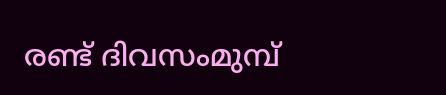രണ്ട് ദിവസംമുമ്പ്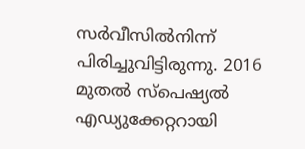സർവീസിൽനിന്ന് പിരിച്ചുവിട്ടിരുന്നു. 2016 മുതൽ സ്പെഷ്യൽ എഡ്യുക്കേറ്ററായി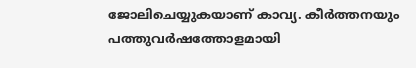ജോലിചെയ്യുകയാണ് കാവ്യ. കീർത്തനയും പത്തുവർഷത്തോളമായി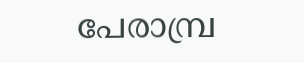പേരാമ്പ്ര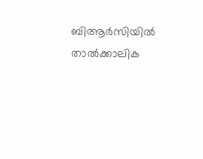ബിആർസിയിൽ താൽക്കാലിക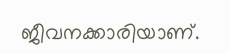ജീവനക്കാരിയാണ്.